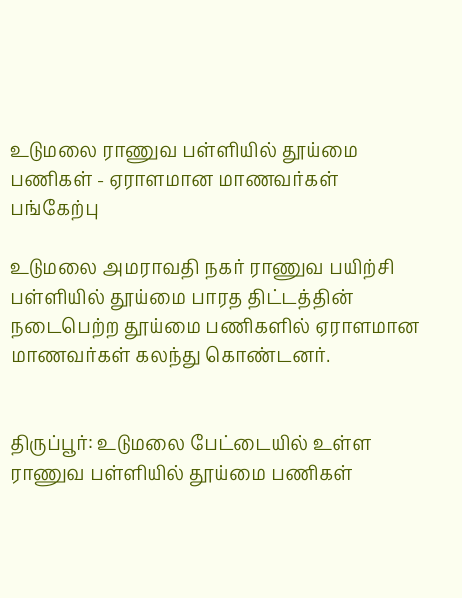உடுமலை ராணுவ பள்ளியில் தூய்மை பணிகள் - ஏராளமான மாணவர்கள் பங்கேற்பு

உடுமலை அமராவதி நகர் ராணுவ பயிற்சி பள்ளியில் தூய்மை பாரத திட்டத்தின் நடைபெற்ற தூய்மை பணிகளில் ஏராளமான மாணவர்கள் கலந்து கொண்டனர்.


திருப்பூர்: உடுமலை பேட்டையில் உள்ள ராணுவ பள்ளியில் தூய்மை பணிகள்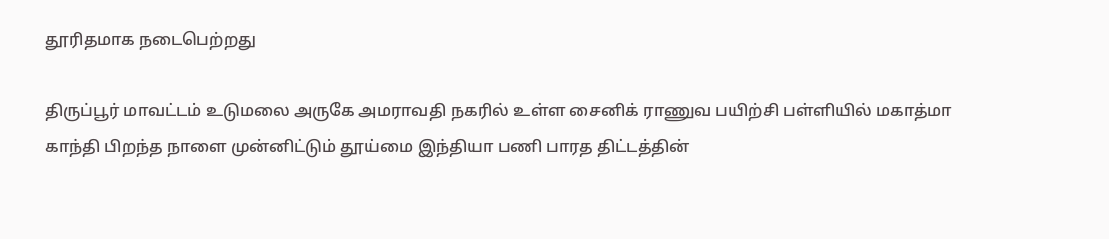தூரிதமாக நடைபெற்றது

திருப்பூர் மாவட்டம் உடுமலை அருகே அமராவதி நகரில் உள்ள சைனிக் ராணுவ பயிற்சி பள்ளியில் மகாத்மா காந்தி பிறந்த நாளை முன்னிட்டும் தூய்மை இந்தியா பணி பாரத திட்டத்தின்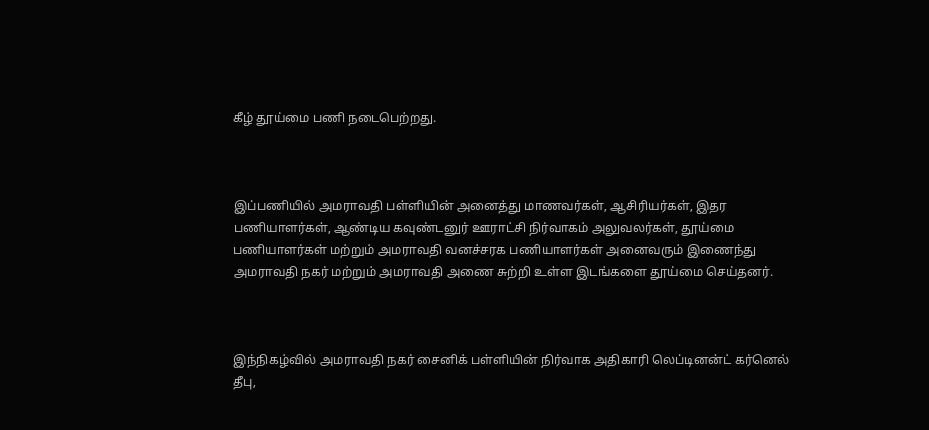கீழ் தூய்மை பணி நடைபெற்றது.



இப்பணியில் அமராவதி பள்ளியின் அனைத்து மாணவர்கள், ஆசிரியர்கள், இதர பணியாளர்கள், ஆண்டிய கவுண்டனுர் ஊராட்சி நிர்வாகம் அலுவலர்கள், தூய்மை பணியாளர்கள் மற்றும் அமராவதி வனச்சரக பணியாளர்கள் அனைவரும் இணைந்து அமராவதி நகர் மற்றும் அமராவதி அணை சுற்றி உள்ள இடங்களை தூய்மை செய்தனர்.



இந்நிகழ்வில் அமராவதி நகர் சைனிக் பள்ளியின் நிர்வாக அதிகாரி லெப்டினன்ட் கர்னெல் தீபு,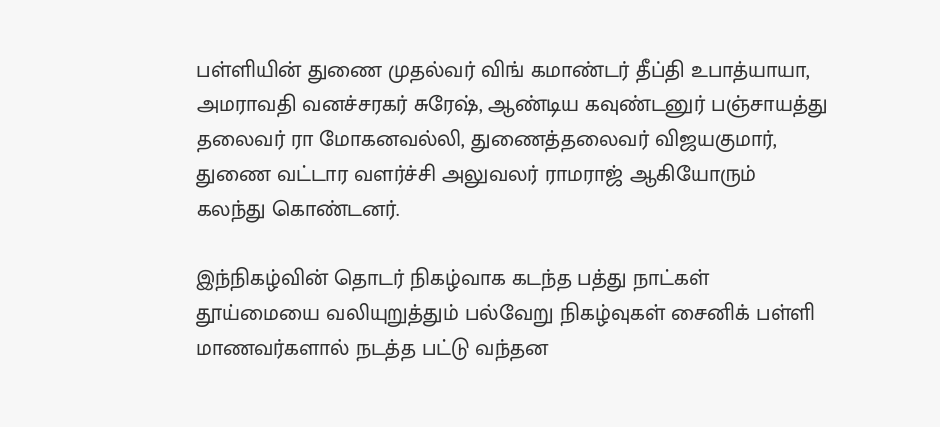பள்ளியின் துணை முதல்வர் விங் கமாண்டர் தீப்தி உபாத்யாயா, அமராவதி வனச்சரகர் சுரேஷ், ஆண்டிய கவுண்டனுர் பஞ்சாயத்து தலைவர் ரா மோகனவல்லி, துணைத்தலைவர் விஜயகுமார், துணை வட்டார வளர்ச்சி அலுவலர் ராமராஜ் ஆகியோரும் கலந்து கொண்டனர்.

இந்நிகழ்வின் தொடர் நிகழ்வாக கடந்த பத்து நாட்கள் தூய்மையை வலியுறுத்தும் பல்வேறு நிகழ்வுகள் சைனிக் பள்ளி மாணவர்களால் நடத்த பட்டு வந்தன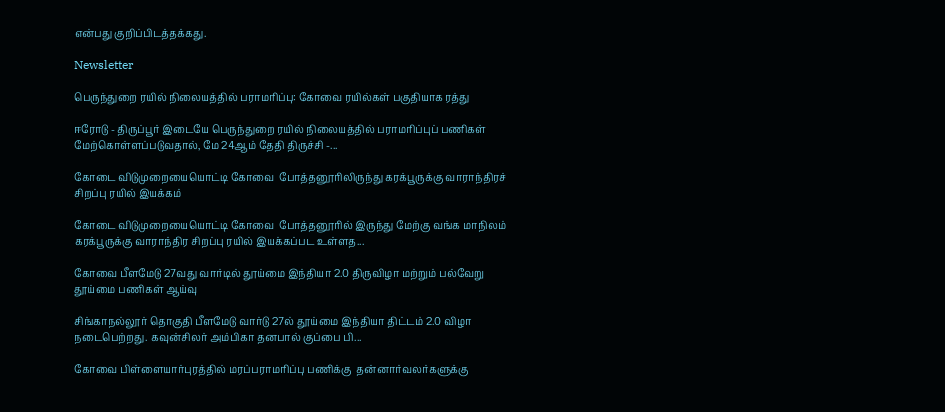என்பது குறிப்பிடத்தக்கது.

Newsletter

பெருந்துறை ரயில் நிலையத்தில் பராமரிப்பு: கோவை ரயில்கள் பகுதியாக ரத்து

ஈரோடு - திருப்பூர் இடையே பெருந்துறை ரயில் நிலையத்தில் பராமரிப்புப் பணிகள் மேற்கொள்ளப்படுவதால், மே 24ஆம் தேதி திருச்சி -...

கோடை விடுமுறையையொட்டி கோவை  போத்தனூரிலிருந்து கரக்பூருக்கு வாராந்திரச் சிறப்பு ரயில் இயக்கம்

கோடை விடுமுறையையொட்டி கோவை  போத்தனூரில் இருந்து மேற்கு வங்க மாநிலம் கரக்பூருக்கு வாராந்திர சிறப்பு ரயில் இயக்கப்பட உள்ளத...

கோவை பீளமேடு 27வது வார்டில் தூய்மை இந்தியா 2.0 திருவிழா மற்றும் பல்வேறு தூய்மை பணிகள் ஆய்வு

சிங்காநல்லூர் தொகுதி பீளமேடு வார்டு 27ல் தூய்மை இந்தியா திட்டம் 2.0 விழா நடைபெற்றது. கவுன்சிலர் அம்பிகா தனபால் குப்பை பி...

கோவை பிள்ளையார்புரத்தில் மரப்பராமரிப்பு பணிக்கு  தன்னார்வலர்களுக்கு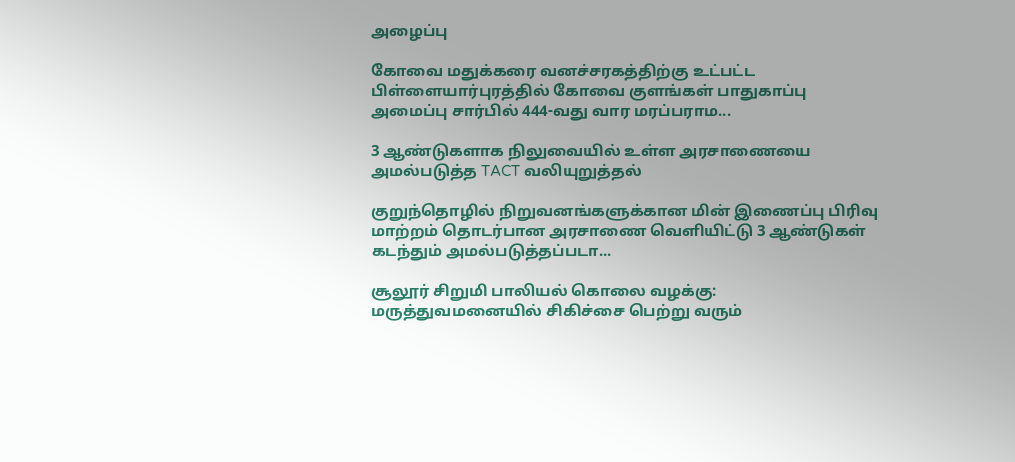அழைப்பு

கோவை மதுக்கரை வனச்சரகத்திற்கு உட்பட்ட பிள்ளையார்புரத்தில் கோவை குளங்கள் பாதுகாப்பு அமைப்பு சார்பில் 444-வது வார மரப்பராம...

3 ஆண்டுகளாக நிலுவையில் உள்ள அரசாணையை அமல்படுத்த TACT வலியுறுத்தல்

குறுந்தொழில் நிறுவனங்களுக்கான மின் இணைப்பு பிரிவு மாற்றம் தொடர்பான அரசாணை வெளியிட்டு 3 ஆண்டுகள் கடந்தும் அமல்படுத்தப்படா...

சூலூர் சிறுமி பாலியல் கொலை வழக்கு: மருத்துவமனையில் சிகிச்சை பெற்று வரும்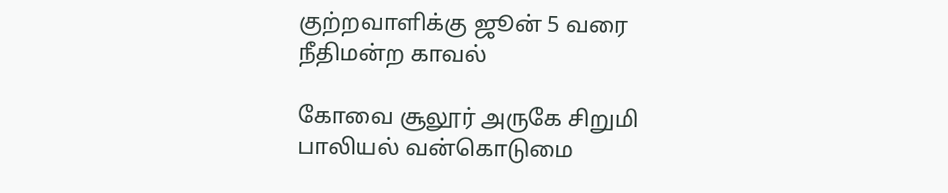குற்றவாளிக்கு ஜூன் 5 வரை நீதிமன்ற காவல்

கோவை சூலூர் அருகே சிறுமி பாலியல் வன்கொடுமை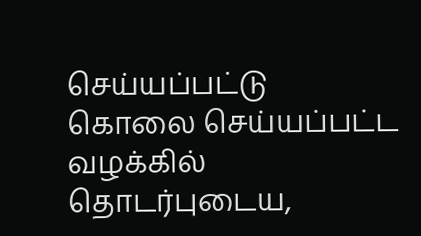செய்யப்பட்டு கொலை செய்யப்பட்ட வழக்கில் தொடர்புடைய,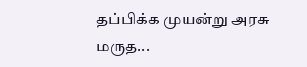தப்பிக்க முயன்று அரசு மருத...